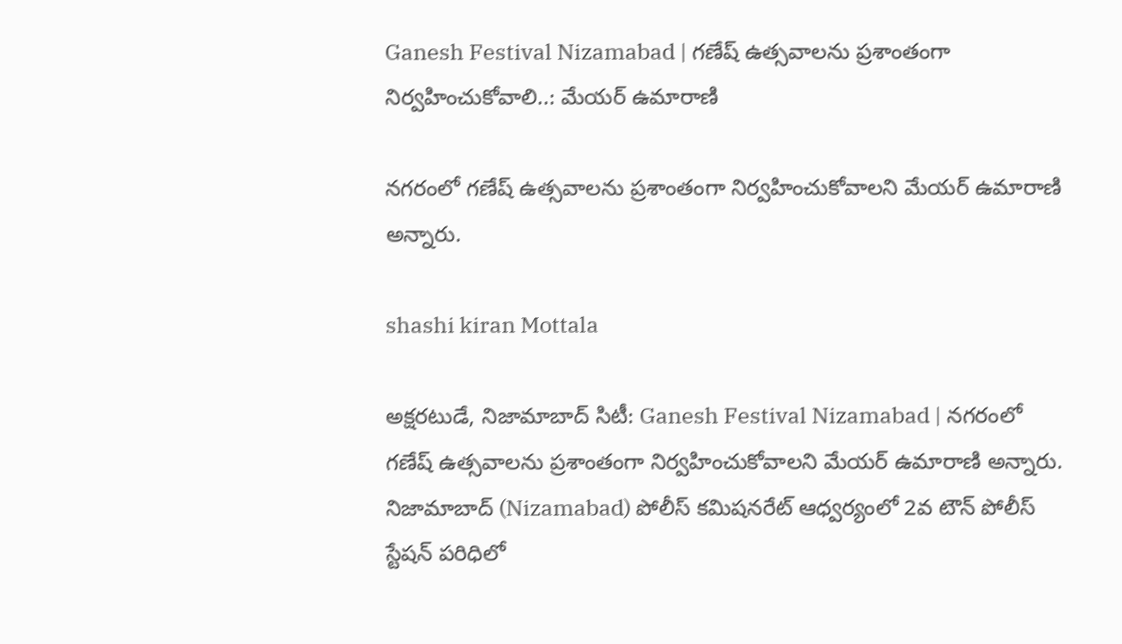Ganesh Festival Nizamabad | గణేష్ ఉత్సవాలను ప్రశాంతంగా నిర్వహించుకోవాలి..: మేయర్ ఉమారాణి

నగరంలో గణేష్ ఉత్సవాలను ప్రశాంతంగా నిర్వహించుకోవాలని మేయర్ ఉమారాణి అన్నారు.

shashi kiran Mottala

అక్షరటుడే, నిజామాబాద్ సిటీ: Ganesh Festival Nizamabad | నగరంలో గణేష్ ఉత్సవాలను ప్రశాంతంగా నిర్వహించుకోవాలని మేయర్ ఉమారాణి అన్నారు. నిజామాబాద్ (Nizamabad) పోలీస్ కమిషనరేట్ ఆధ్వర్యంలో 2వ టౌన్ పోలీస్ స్టేషన్ పరిధిలో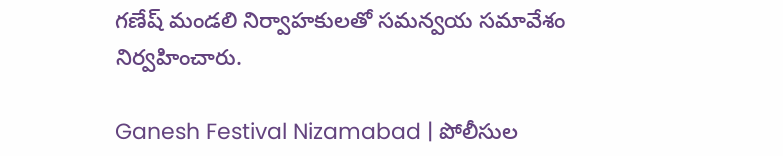గణేష్ మండలి నిర్వాహకులతో సమన్వయ సమావేశం నిర్వహించారు.

Ganesh Festival Nizamabad | పోలీసుల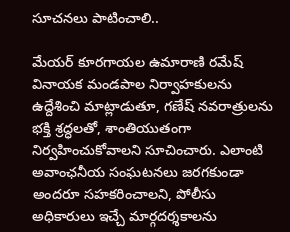సూచనలు పాటించాలి..

మేయర్ కూరగాయల ఉమారాణి రమేష్ వినాయక మండపాల నిర్వాహకులను ఉద్దేశించి మాట్లాడుతూ, గణేష్ నవరాత్రులను భక్తి శ్రద్ధలతో, శాంతియుతంగా నిర్వహించుకోవాలని సూచించారు. ఎలాంటి అవాంఛనీయ సంఘటనలు జరగకుండా అందరూ సహకరించాలని, పోలీసు అధికారులు ఇచ్చే మార్గదర్శకాలను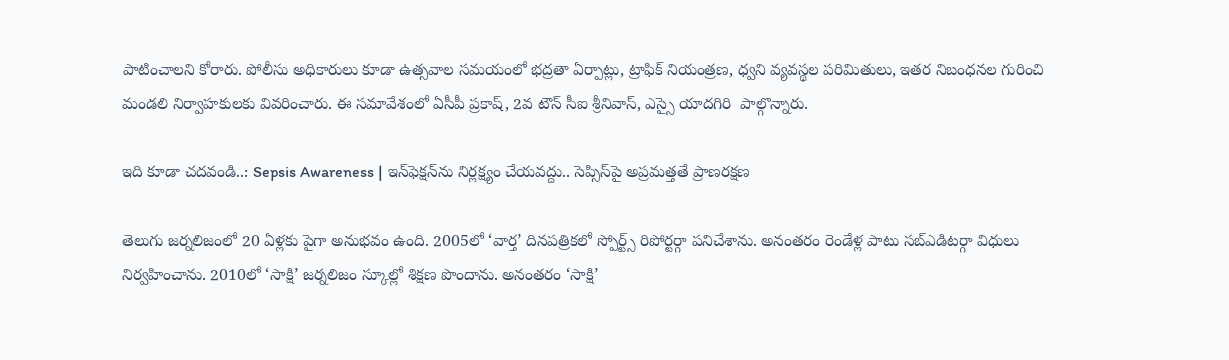పాటించాలని కోరారు. పోలీసు అధికారులు కూడా ఉత్సవాల సమయంలో భద్రతా ఏర్పాట్లు, ట్రాఫిక్ నియంత్రణ, ధ్వని వ్యవస్థల పరిమితులు, ఇతర నిబంధనల గురించి మండలి నిర్వాహకులకు వివరించారు. ఈ సమావేశంలో ఏసీపీ ప్రకాష్, 2వ టౌన్ సీఐ శ్రీనివాస్, ఎస్సై యాదగిరి  పాల్గొన్నారు.

ఇది కూడా చదవండి..: Sepsis Awareness | ఇన్‌ఫెక్షన్‌ను నిర్లక్ష్యం చేయవద్దు.. సెప్సిస్‌పై అప్రమత్తతే ప్రాణరక్షణ

తెలుగు జర్నలిజంలో 20 ఏళ్లకు పైగా అనుభవం ఉంది. 2005లో ‘వార్త’ దినపత్రికలో స్పోర్ట్స్ రిపోర్టర్గా పనిచేశాను. అనంతరం రెండేళ్ల పాటు సబ్ఎడిటర్గా విధులు నిర్వహించాను. 2010లో ‘సాక్షి’ జర్నలిజం స్కూల్లో శిక్షణ పొందాను. అనంతరం ‘సాక్షి’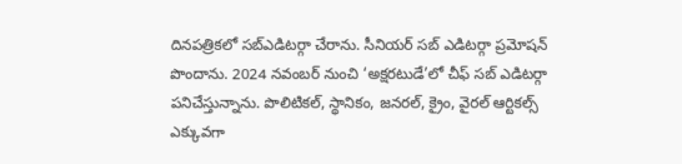దినపత్రికలో సబ్ఎడిటర్గా చేరాను. సీనియర్ సబ్ ఎడిటర్గా ప్రమోషన్ పొందాను. 2024 నవంబర్ నుంచి ‘అక్షరటుడే’లో చీఫ్ సబ్ ఎడిటర్గా పనిచేస్తున్నాను. పొలిటికల్, స్థానికం, జనరల్, క్రైం, వైరల్ ఆర్టికల్స్ ఎక్కువగా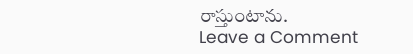రాస్తుంటాను.
Leave a Comment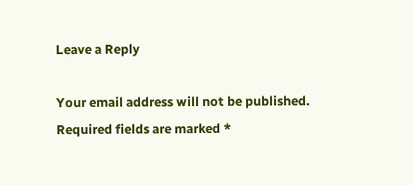Leave a Reply

Your email address will not be published. Required fields are marked *